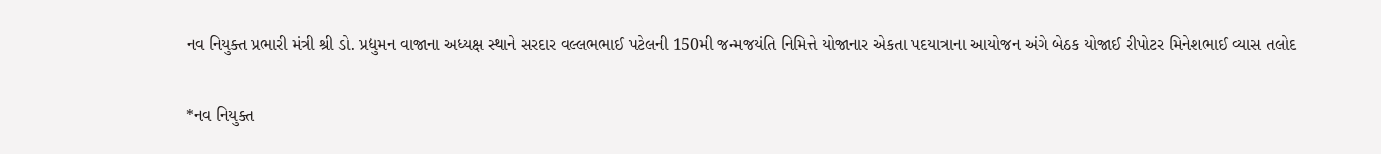નવ નિયુક્ત પ્રભારી મંત્રી શ્રી ડો. પ્રદ્યુમન વાજાના અધ્યક્ષ સ્થાને સરદાર વલ્લભભાઈ પટેલની 150મી જન્મજયંતિ નિમિત્તે યોજાનાર એકતા પદયાત્રાના આયોજન અંગે બેઠક યોજાઈ રીપોટર મિનેશભાઈ વ્યાસ તલોદ

*નવ નિયુક્ત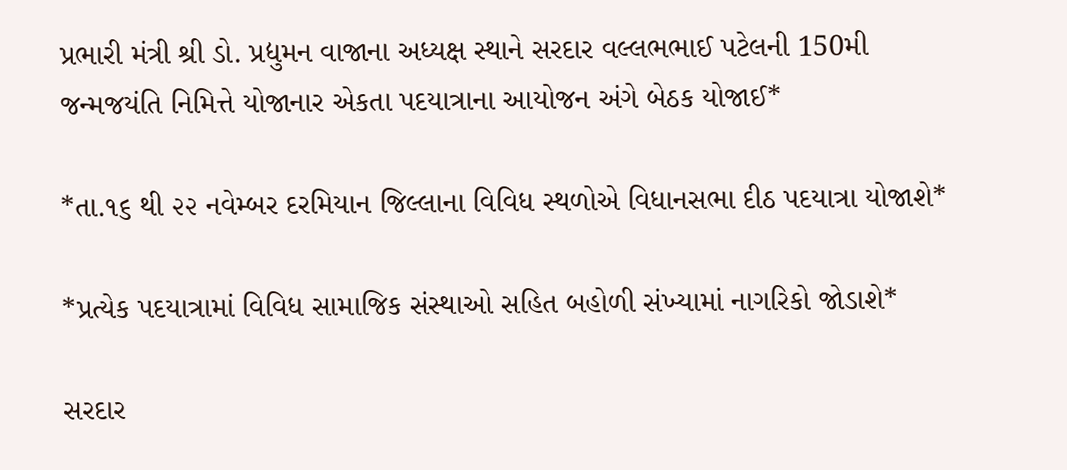પ્રભારી મંત્રી શ્રી ડો. પ્રદ્યુમન વાજાના અધ્યક્ષ સ્થાને સરદાર વલ્લભભાઈ પટેલની 150મી જન્મજયંતિ નિમિત્તે યોજાનાર એકતા પદયાત્રાના આયોજન અંગે બેઠક યોજાઈ*

*તા.૧૬ થી ૨૨ નવેમ્બર દરમિયાન જિલ્લાના વિવિધ સ્થળોએ વિધાનસભા દીઠ પદયાત્રા યોજાશે*

*પ્રત્યેક પદયાત્રામાં વિવિધ સામાજિક સંસ્થાઓ સહિત બહોળી સંખ્યામાં નાગરિકો જોડાશે*

સરદાર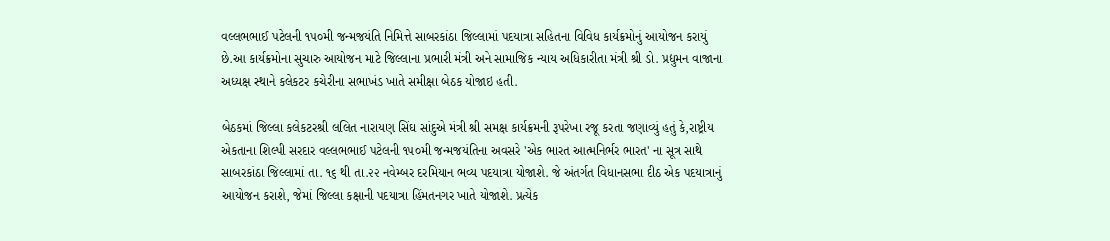વલ્લભભાઈ પટેલની ૧૫૦મી જન્મજયંતિ નિમિત્તે સાબરકાંઠા જિલ્લામાં‌ પદયાત્રા સહિતના વિવિધ કાર્યક્રમોનું આયોજન કરાયું છે.આ કાર્યક્રમોના સુચારુ આયોજન માટે જિલ્લાના પ્રભારી મંત્રી અને સામાજિક ન્યાય અધિકારીતા મંત્રી શ્રી ડો. પ્રદ્યુમન વાજાના અધ્યક્ષ સ્થાને કલેકટર કચેરીના સભાખંડ ખાતે સમીક્ષા બેઠક યોજાઇ હતી.

બેઠકમાં જિલ્લા કલેકટરશ્રી લલિત નારાયણ સિંઘ સાંદુએ મંત્રી શ્રી સમક્ષ કાર્યક્રમની રૂપરેખા રજૂ કરતા જણાવ્યું હતું કે,રાષ્ટ્રીય એકતાના શિલ્પી સરદાર વલ્લભભાઈ પટેલની ૧૫૦મી જન્મજયંતિના અવસરે 'એક ભારત આત્મનિર્ભર ભારત' ના સૂત્ર સાથે સાબરકાંઠા જિલ્લામાં તા. ૧૬ થી તા.૨૨ નવેમ્બર દરમિયાન ભવ્ય પદયાત્રા‌ યોજાશે. જે અંતર્ગત વિધાનસભા દીઠ એક પદયાત્રાનું આયોજન કરાશે, જેમાં જિલ્લા કક્ષાની પદયાત્રા હિંમતનગર ખાતે યોજાશે. પ્રત્યેક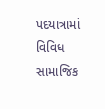પદયાત્રામાં વિવિધ સામાજિક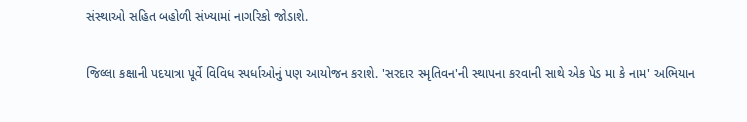સંસ્થાઓ સહિત બહોળી સંખ્યામાં નાગરિકો જોડાશે.

જિલ્લા કક્ષાની પદયાત્રા પૂર્વે વિવિધ સ્પર્ધાઓનું પણ આયોજન કરાશે. 'સરદાર સ્મૃતિવન'ની સ્થાપના કરવાની સાથે એક પેડ મા કે નામ' અભિયાન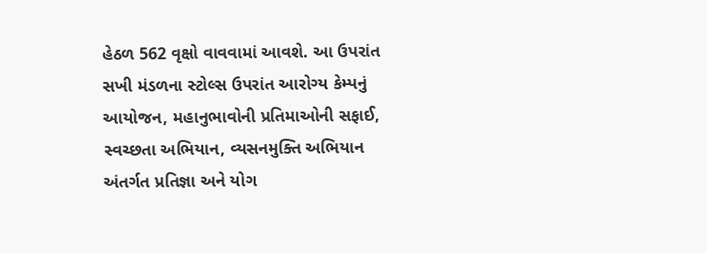હેઠળ 562 વૃક્ષો વાવવામાં આવશે. આ ઉપરાંત સખી મંડળના સ્ટોલ્સ ઉપરાંત આરોગ્ય કેમ્પનું આયોજન, મહાનુભાવોની પ્રતિમાઓની સફાઈ, સ્વચ્છતા અભિયાન, વ્યસનમુક્તિ અભિયાન અંતર્ગત પ્રતિજ્ઞા અને યોગ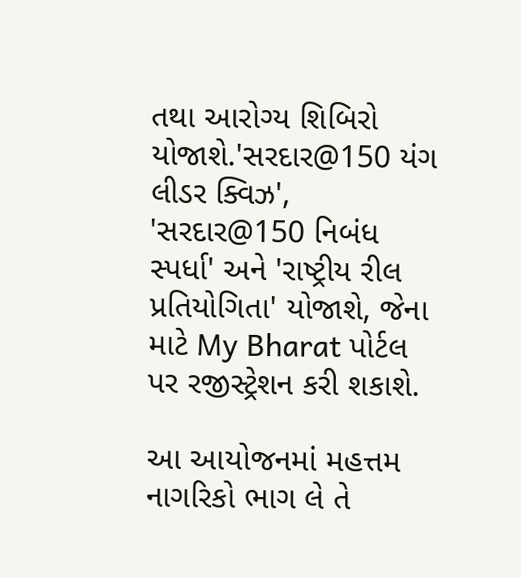તથા આરોગ્ય શિબિરો યોજાશે.'સરદાર@150 યંગ લીડર ક્વિઝ', 'સરદાર@150 નિબંધ સ્પર્ધા' અને 'રાષ્ટ્રીય રીલ પ્રતિયોગિતા' યોજાશે, જેના માટે My Bharat પોર્ટલ પર રજીસ્ટ્રેશન કરી શકાશે.

આ આયોજનમાં મહત્તમ નાગરિકો ભાગ લે‌ તે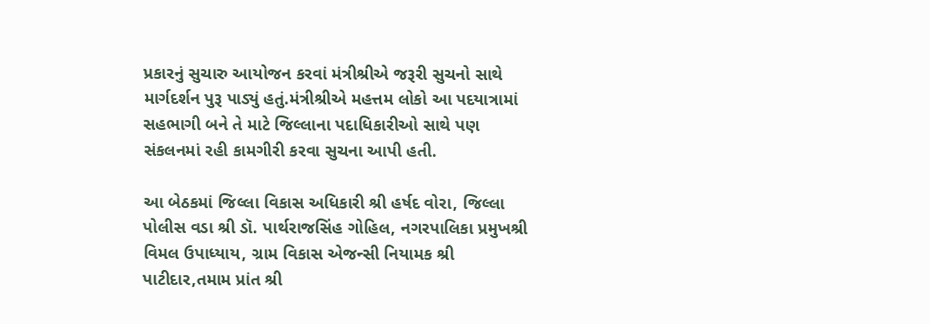પ્રકારનું સુચારુ આયોજન કરવાં મંત્રીશ્રીએ જરૂરી સુચનો સાથે માર્ગદર્શન પુરૂ પાડ્યું હતું.મંત્રીશ્રીએ મહત્તમ લોકો આ પદયાત્રામાં સહભાગી બને તે માટે જિલ્લાના પદાધિકારીઓ સાથે પણ સંકલનમાં રહી કામગીરી કરવા સુચના આપી હતી.

આ બેઠકમાં જિલ્લા વિકાસ અધિકારી શ્રી હર્ષદ વોરા, જિલ્લા પોલીસ વડા શ્રી ડૉ. પાર્થરાજસિંહ ગોહિલ, નગરપાલિકા પ્રમુખશ્રી વિમલ ઉપાધ્યાય, ગ્રામ વિકાસ એજન્સી નિયામક શ્રી પાટીદાર,તમામ પ્રાંત શ્રી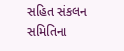સહિત સંકલન સમિતિના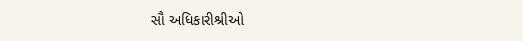સૌ અધિકારીશ્રીઓ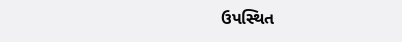ઉપસ્થિત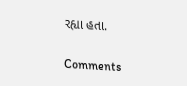રહ્યા હતા.

Comments